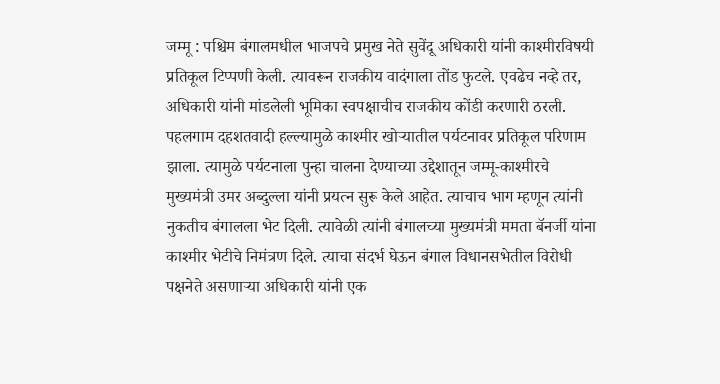जम्मू : पश्चिम बंगालमधील भाजपचे प्रमुख नेते सुवेंदू अधिकारी यांनी काश्मीरविषयी प्रतिकूल टिप्पणी केली. त्यावरून राजकीय वादंगाला तोंड फुटले. एवढेच नव्हे तर, अधिकारी यांनी मांडलेली भूमिका स्वपक्षाचीच राजकीय कोंडी करणारी ठरली. पहलगाम दहशतवादी हल्ल्यामुळे काश्मीर खोऱ्यातील पर्यटनावर प्रतिकूल परिणाम झाला. त्यामुळे पर्यटनाला पुन्हा चालना देण्याच्या उद्देशातून जम्मू-काश्मीरचे मुख्यमंत्री उमर अब्दुल्ला यांनी प्रयत्न सुरू केले आहेत. त्याचाच भाग म्हणून त्यांनी नुकतीच बंगालला भेट दिली. त्यावेळी त्यांनी बंगालच्या मुख्यमंत्री ममता बॅनर्जी यांना काश्मीर भेटीचे निमंत्रण दिले. त्याचा संदर्भ घेऊन बंगाल विधानसभेतील विरोधी पक्षनेते असणाऱ्या अधिकारी यांनी एक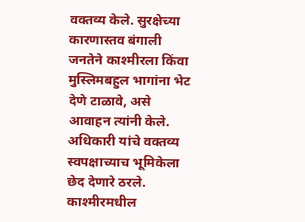वक्तव्य केले. सुरक्षेच्या कारणास्तव बंगाली जनतेने काश्मीरला किंवा मुस्लिमबहुल भागांना भेट देणे टाळावे, असे आवाहन त्यांनी केले. अधिकारी यांचे वक्तव्य स्वपक्षाच्याच भूमिकेला छेद देणारे ठरले. काश्मीरमधील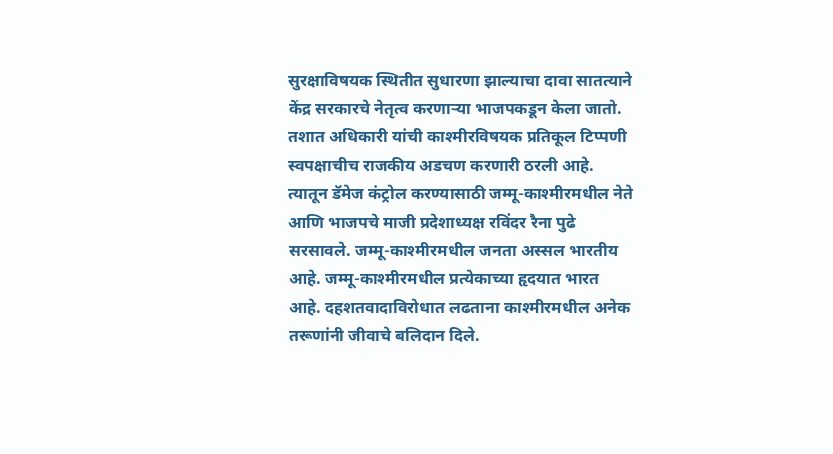सुरक्षाविषयक स्थितीत सुधारणा झाल्याचा दावा सातत्याने केंद्र सरकारचे नेतृत्व करणाऱ्या भाजपकडून केला जातो. तशात अधिकारी यांची काश्मीरविषयक प्रतिकूल टिप्पणी स्वपक्षाचीच राजकीय अडचण करणारी ठरली आहे. त्यातून डॅमेज कंट्रोल करण्यासाठी जम्मू-काश्मीरमधील नेते आणि भाजपचे माजी प्रदेशाध्यक्ष रविंदर रैना पुढे सरसावले. जम्मू-काश्मीरमधील जनता अस्सल भारतीय आहे. जम्मू-काश्मीरमधील प्रत्येकाच्या हृदयात भारत आहे. दहशतवादाविरोधात लढताना काश्मीरमधील अनेक तरूणांनी जीवाचे बलिदान दिले.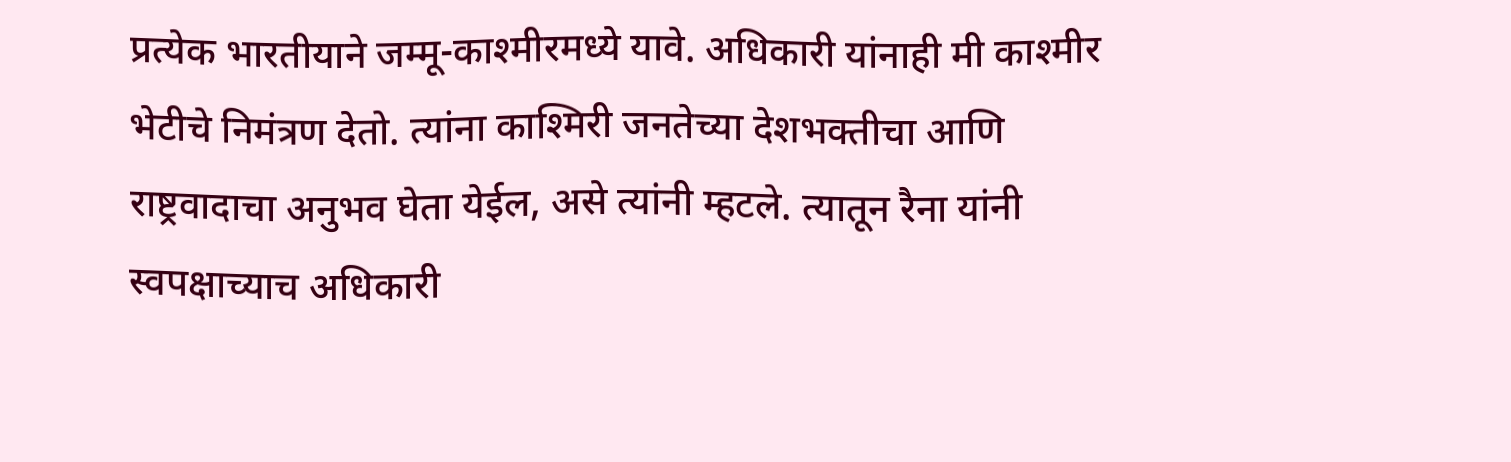प्रत्येक भारतीयाने जम्मू-काश्मीरमध्ये यावे. अधिकारी यांनाही मी काश्मीर भेटीचे निमंत्रण देतो. त्यांना काश्मिरी जनतेच्या देशभक्तीचा आणि राष्ट्रवादाचा अनुभव घेता येईल, असे त्यांनी म्हटले. त्यातून रैना यांनी स्वपक्षाच्याच अधिकारी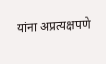यांना अप्रत्यक्षपणे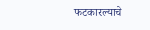फटकारल्याचे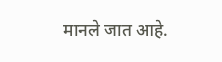मानले जात आहे.